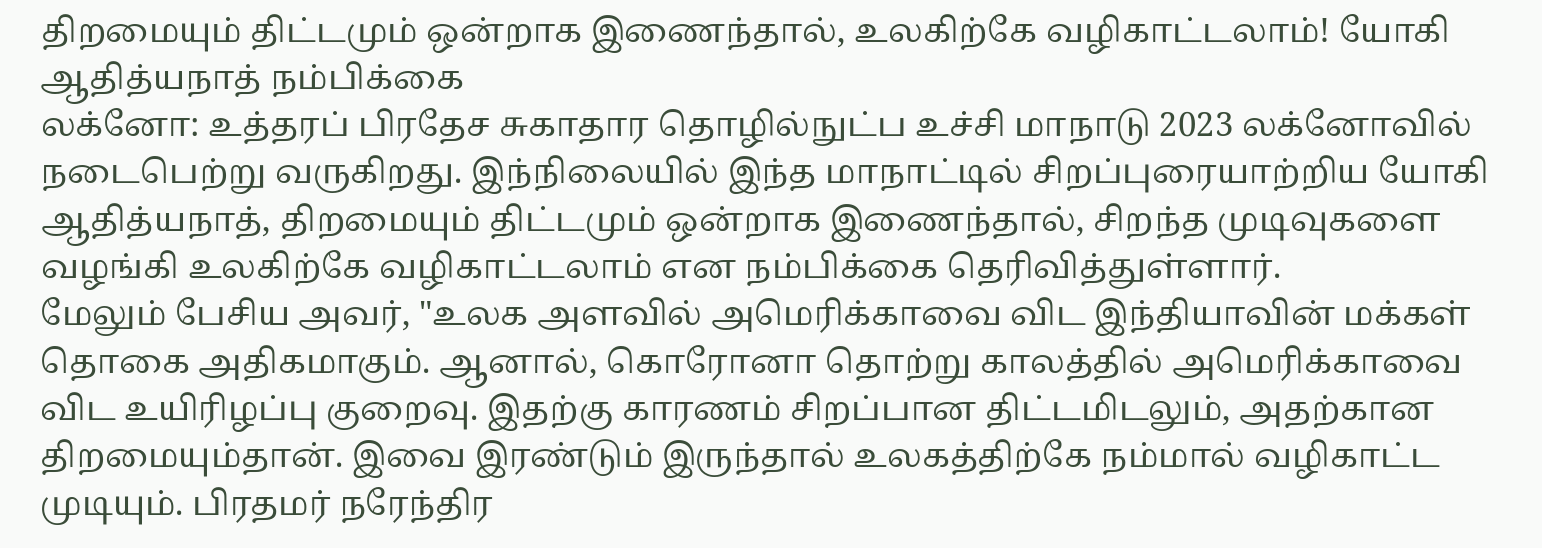திறமையும் திட்டமும் ஒன்றாக இணைந்தால், உலகிற்கே வழிகாட்டலாம்! யோகி ஆதித்யநாத் நம்பிக்கை
லக்னோ: உத்தரப் பிரதேச சுகாதார தொழில்நுட்ப உச்சி மாநாடு 2023 லக்னோவில் நடைபெற்று வருகிறது. இந்நிலையில் இந்த மாநாட்டில் சிறப்புரையாற்றிய யோகி ஆதித்யநாத், திறமையும் திட்டமும் ஒன்றாக இணைந்தால், சிறந்த முடிவுகளை வழங்கி உலகிற்கே வழிகாட்டலாம் என நம்பிக்கை தெரிவித்துள்ளார்.
மேலும் பேசிய அவர், "உலக அளவில் அமெரிக்காவை விட இந்தியாவின் மக்கள் தொகை அதிகமாகும். ஆனால், கொரோனா தொற்று காலத்தில் அமெரிக்காவை விட உயிரிழப்பு குறைவு. இதற்கு காரணம் சிறப்பான திட்டமிடலும், அதற்கான திறமையும்தான். இவை இரண்டும் இருந்தால் உலகத்திற்கே நம்மால் வழிகாட்ட முடியும். பிரதமர் நரேந்திர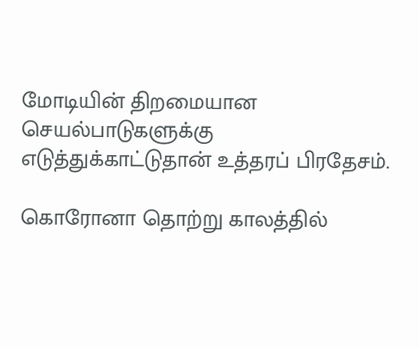மோடியின் திறமையான செயல்பாடுகளுக்கு எடுத்துக்காட்டுதான் உத்தரப் பிரதேசம்.

கொரோனா தொற்று காலத்தில்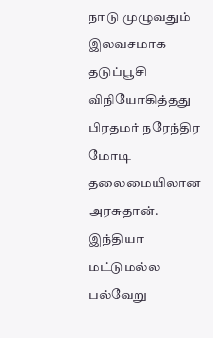நாடு முழுவதும் இலவசமாக தடுப்பூசி விநியோகித்தது பிரதமர் நரேந்திர மோடி தலைமையிலான அரசுதான். இந்தியா மட்டுமல்ல பல்வேறு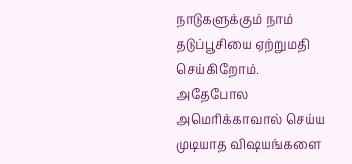நாடுகளுக்கும் நாம் தடுப்பூசியை ஏற்றுமதி செய்கிறோம். அதேபோல அமெரிக்காவால் செய்ய முடியாத விஷயங்களை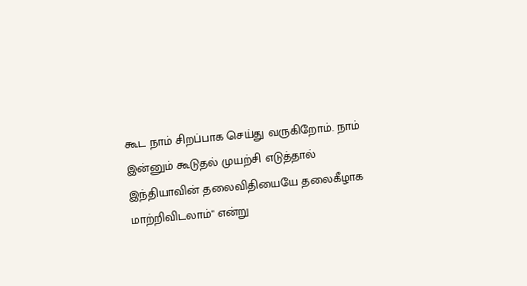கூட நாம் சிறப்பாக செய்து வருகிறோம். நாம் இன்னும் கூடுதல் முயற்சி எடுத்தால் இந்தியாவின் தலைவிதியையே தலைகீழாக மாற்றிவிடலாம்" என்று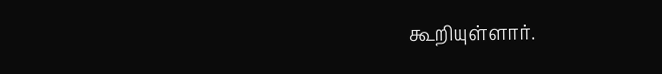கூறியுள்ளார்.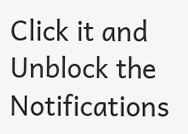Click it and Unblock the Notifications